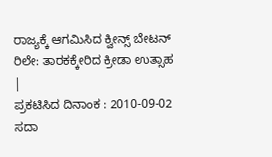ರಾಜ್ಯಕ್ಕೆ ಆಗಮಿಸಿದ ಕ್ವೀನ್ಸ್ ಬೇಟನ್ ರಿಲೇ: ತಾರಕಕ್ಕೇರಿದ ಕ್ರೀಡಾ ಉತ್ಸಾಹ |
ಪ್ರಕಟಿಸಿದ ದಿನಾಂಕ : 2010-09-02
ಸದಾ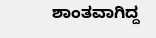ಶಾಂತವಾಗಿದ್ದ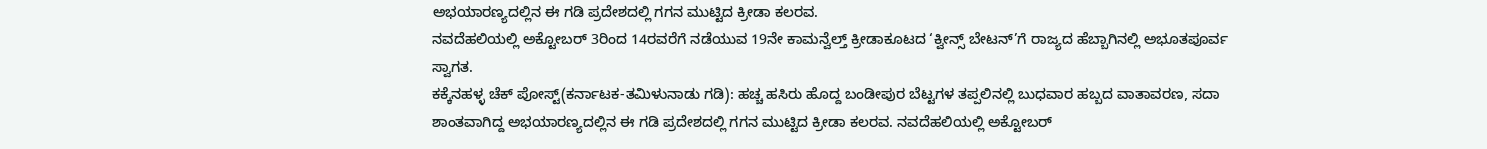ಅಭಯಾರಣ್ಯದಲ್ಲಿನ ಈ ಗಡಿ ಪ್ರದೇಶದಲ್ಲಿ ಗಗನ ಮುಟ್ಟಿದ ಕ್ರೀಡಾ ಕಲರವ.
ನವದೆಹಲಿಯಲ್ಲಿ ಅಕ್ಟೋಬರ್ 3ರಿಂದ 14ರವರೆಗೆ ನಡೆಯುವ 19ನೇ ಕಾಮನ್ವೆಲ್ತ್ ಕ್ರೀಡಾಕೂಟದ ‘ಕ್ವೀನ್ಸ್ ಬೇಟನ್’ಗೆ ರಾಜ್ಯದ ಹೆಬ್ಬಾಗಿನಲ್ಲಿ ಅಭೂತಪೂರ್ವ ಸ್ವಾಗತ.
ಕಕ್ಕೆನಹಳ್ಳ ಚೆಕ್ ಪೋಸ್ಟ್(ಕರ್ನಾಟಕ-ತಮಿಳುನಾಡು ಗಡಿ): ಹಚ್ಚ ಹಸಿರು ಹೊದ್ದ ಬಂಡೀಪುರ ಬೆಟ್ಟಗಳ ತಪ್ಪಲಿನಲ್ಲಿ ಬುಧವಾರ ಹಬ್ಬದ ವಾತಾವರಣ, ಸದಾ ಶಾಂತವಾಗಿದ್ದ ಅಭಯಾರಣ್ಯದಲ್ಲಿನ ಈ ಗಡಿ ಪ್ರದೇಶದಲ್ಲಿ ಗಗನ ಮುಟ್ಟಿದ ಕ್ರೀಡಾ ಕಲರವ. ನವದೆಹಲಿಯಲ್ಲಿ ಅಕ್ಟೋಬರ್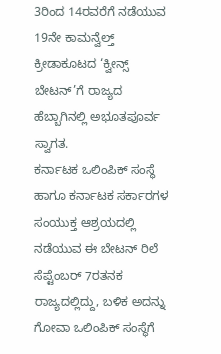3ರಿಂದ 14ರವರೆಗೆ ನಡೆಯುವ 19ನೇ ಕಾಮನ್ವೆಲ್ತ್ ಕ್ರೀಡಾಕೂಟದ ‘ಕ್ವೀನ್ಸ್ ಬೇಟನ್’ಗೆ ರಾಜ್ಯದ ಹೆಬ್ಬಾಗಿನಲ್ಲಿ ಅಭೂತಪೂರ್ವ ಸ್ವಾಗತ.
ಕರ್ನಾಟಕ ಒಲಿಂಪಿಕ್ ಸಂಸ್ಥೆ ಹಾಗೂ ಕರ್ನಾಟಕ ಸರ್ಕಾರಗಳ ಸಂಯುಕ್ತ ಆಶ್ರಯದಲ್ಲಿ ನಡೆಯುವ ಈ ಬೇಟನ್ ರಿಲೆ ಸೆಪ್ಟೆಂಬರ್ 7ರತನಕ ರಾಜ್ಯದಲ್ಲಿದ್ದು, ಬಳಿಕ ಅದನ್ನು ಗೋವಾ ಒಲಿಂಪಿಕ್ ಸಂಸ್ಥೆಗೆ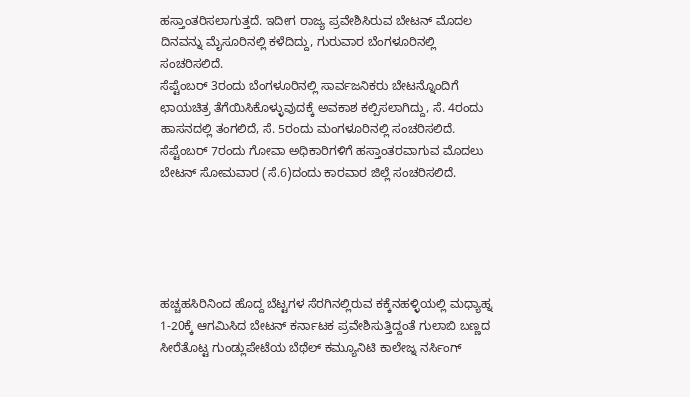ಹಸ್ತಾಂತರಿಸಲಾಗುತ್ತದೆ. ಇದೀಗ ರಾಜ್ಯ ಪ್ರವೇಶಿಸಿರುವ ಬೇಟನ್ ಮೊದಲ ದಿನವನ್ನು ಮೈಸೂರಿನಲ್ಲಿ ಕಳೆದಿದ್ದು, ಗುರುವಾರ ಬೆಂಗಳೂರಿನಲ್ಲಿ ಸಂಚರಿಸಲಿದೆ.
ಸೆಪ್ಟೆಂಬರ್ 3ರಂದು ಬೆಂಗಳೂರಿನಲ್ಲಿ ಸಾರ್ವಜನಿಕರು ಬೇಟನ್ನೊಂದಿಗೆ ಛಾಯಚಿತ್ರ ತೆಗೆಯಿಸಿಕೊಳ್ಳುವುದಕ್ಕೆ ಅವಕಾಶ ಕಲ್ಪಿಸಲಾಗಿದ್ದು, ಸೆ. 4ರಂದು ಹಾಸನದಲ್ಲಿ ತಂಗಲಿದೆ, ಸೆ. 5ರಂದು ಮಂಗಳೂರಿನಲ್ಲಿ ಸಂಚರಿಸಲಿದೆ.
ಸೆಪ್ಟೆಂಬರ್ 7ರಂದು ಗೋವಾ ಅಧಿಕಾರಿಗಳಿಗೆ ಹಸ್ತಾಂತರವಾಗುವ ಮೊದಲು ಬೇಟನ್ ಸೋಮವಾರ (ಸೆ.6)ದಂದು ಕಾರವಾರ ಜಿಲ್ಲೆ ಸಂಚರಿಸಲಿದೆ.





ಹಚ್ಚಹಸಿರಿನಿಂದ ಹೊದ್ದ ಬೆಟ್ಟಗಳ ಸೆರಗಿನಲ್ಲಿರುವ ಕಕ್ಕೆನಹಳ್ಳಿಯಲ್ಲಿ ಮಧ್ಯಾಹ್ನ 1-20ಕ್ಕೆ ಆಗಮಿಸಿದ ಬೇಟನ್ ಕರ್ನಾಟಕ ಪ್ರವೇಶಿಸುತ್ತಿದ್ದಂತೆ ಗುಲಾಬಿ ಬಣ್ಣದ ಸೀರೆತೊಟ್ಟ ಗುಂಡ್ಲುಪೇಟೆಯ ಬೆಥೆಲ್ ಕಮ್ಯೂನಿಟಿ ಕಾಲೇಜ್ನ ನರ್ಸಿಂಗ್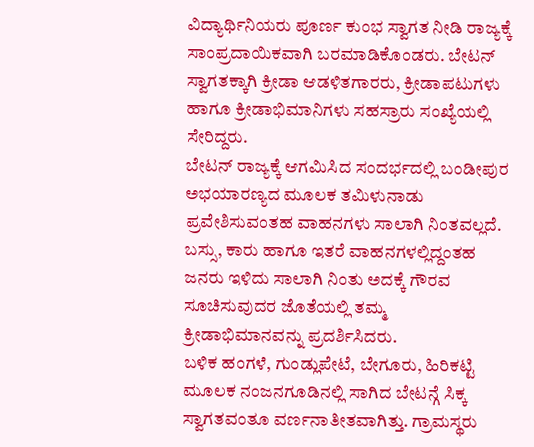ವಿದ್ಯಾರ್ಥಿನಿಯರು ಪೂರ್ಣ ಕುಂಭ ಸ್ವಾಗತ ನೀಡಿ ರಾಜ್ಯಕ್ಕೆ ಸಾಂಪ್ರದಾಯಿಕವಾಗಿ ಬರಮಾಡಿಕೊಂಡರು. ಬೇಟನ್ ಸ್ವಾಗತಕ್ಕಾಗಿ ಕ್ರೀಡಾ ಆಡಳಿತಗಾರರು, ಕ್ರೀಡಾಪಟುಗಳು ಹಾಗೂ ಕ್ರೀಡಾಭಿಮಾನಿಗಳು ಸಹಸ್ರಾರು ಸಂಖ್ಯೆಯಲ್ಲಿ ಸೇರಿದ್ದರು.
ಬೇಟನ್ ರಾಜ್ಯಕ್ಕೆ ಆಗಮಿಸಿದ ಸಂದರ್ಭದಲ್ಲಿ ಬಂಡೀಪುರ ಅಭಯಾರಣ್ಯದ ಮೂಲಕ ತಮಿಳುನಾಡು ಪ್ರವೇಶಿಸುವಂತಹ ವಾಹನಗಳು ಸಾಲಾಗಿ ನಿಂತವಲ್ಲದೆ. ಬಸ್ಸು, ಕಾರು ಹಾಗೂ ಇತರೆ ವಾಹನಗಳಲ್ಲಿದ್ದಂತಹ ಜನರು ಇಳಿದು ಸಾಲಾಗಿ ನಿಂತು ಅದಕ್ಕೆ ಗೌರವ ಸೂಚಿಸುವುದರ ಜೊತೆಯಲ್ಲಿ ತಮ್ಮ ಕ್ರೀಡಾಭಿಮಾನವನ್ನು ಪ್ರದರ್ಶಿಸಿದರು.
ಬಳಿಕ ಹಂಗಳೆ, ಗುಂಡ್ಲುಪೇಟೆ, ಬೇಗೂರು, ಹಿರಿಕಟ್ಟಿ ಮೂಲಕ ನಂಜನಗೂಡಿನಲ್ಲಿ ಸಾಗಿದ ಬೇಟನ್ಗೆ ಸಿಕ್ಕ ಸ್ವಾಗತವಂತೂ ವರ್ಣನಾತೀತವಾಗಿತ್ತು. ಗ್ರಾಮಸ್ಥರು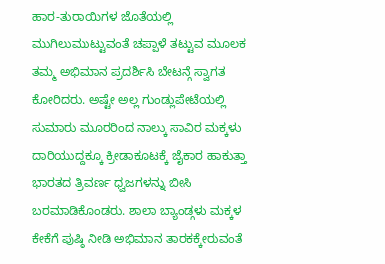ಹಾರ-ತುರಾಯಿಗಳ ಜೊತೆಯಲ್ಲಿ ಮುಗಿಲುಮುಟ್ಟುವಂತೆ ಚಪ್ಪಾಳೆ ತಟ್ಟುವ ಮೂಲಕ ತಮ್ಮ ಅಭಿಮಾನ ಪ್ರದರ್ಶಿಸಿ ಬೇಟನ್ಗೆ ಸ್ವಾಗತ ಕೋರಿದರು. ಅಷ್ಟೇ ಅಲ್ಲ ಗುಂಡ್ಲುಪೇಟೆಯಲ್ಲಿ ಸುಮಾರು ಮೂರರಿಂದ ನಾಲ್ಕು ಸಾವಿರ ಮಕ್ಕಳು ದಾರಿಯುದ್ದಕ್ಕೂ ಕ್ರೀಡಾಕೂಟಕ್ಕೆ ಜೈಕಾರ ಹಾಕುತ್ತಾ ಭಾರತದ ತ್ರಿವರ್ಣ ಧ್ವಜಗಳನ್ನು ಬೀಸಿ ಬರಮಾಡಿಕೊಂಡರು. ಶಾಲಾ ಬ್ಯಾಂಡ್ಗಳು ಮಕ್ಕಳ ಕೇಕೆಗೆ ಪುಷ್ಠಿ ನೀಡಿ ಅಭಿಮಾನ ತಾರಕಕ್ಕೇರುವಂತೆ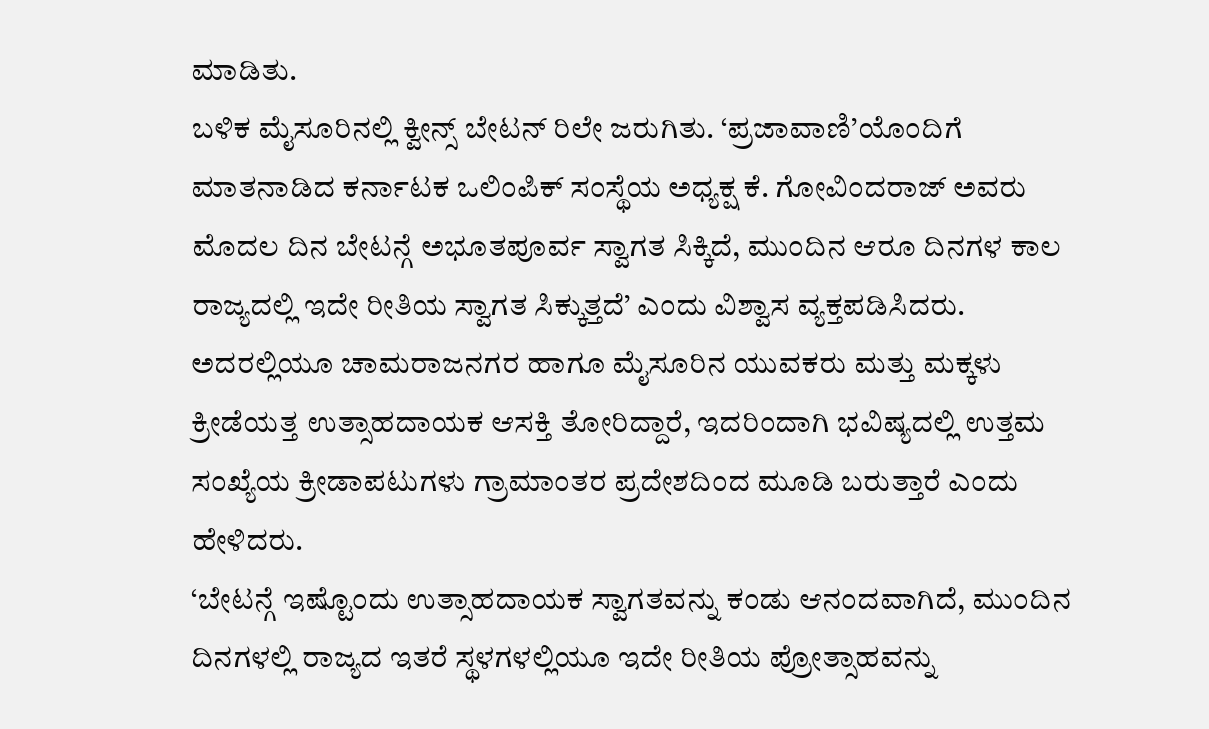ಮಾಡಿತು.
ಬಳಿಕ ಮೈಸೂರಿನಲ್ಲಿ ಕ್ವೀನ್ಸ್ ಬೇಟನ್ ರಿಲೇ ಜರುಗಿತು. ‘ಪ್ರಜಾವಾಣಿ’ಯೊಂದಿಗೆ ಮಾತನಾಡಿದ ಕರ್ನಾಟಕ ಒಲಿಂಪಿಕ್ ಸಂಸ್ಥೆಯ ಅಧ್ಯಕ್ಷ ಕೆ. ಗೋವಿಂದರಾಜ್ ಅವರು ಮೊದಲ ದಿನ ಬೇಟನ್ಗೆ ಅಭೂತಪೂರ್ವ ಸ್ವಾಗತ ಸಿಕ್ಕಿದೆ, ಮುಂದಿನ ಆರೂ ದಿನಗಳ ಕಾಲ ರಾಜ್ಯದಲ್ಲಿ ಇದೇ ರೀತಿಯ ಸ್ವಾಗತ ಸಿಕ್ಕುತ್ತದೆ’ ಎಂದು ವಿಶ್ವಾಸ ವ್ಯಕ್ತಪಡಿಸಿದರು.
ಅದರಲ್ಲಿಯೂ ಚಾಮರಾಜನಗರ ಹಾಗೂ ಮೈಸೂರಿನ ಯುವಕರು ಮತ್ತು ಮಕ್ಕಳು ಕ್ರೀಡೆಯತ್ತ ಉತ್ಸಾಹದಾಯಕ ಆಸಕ್ತಿ ತೋರಿದ್ದಾರೆ, ಇದರಿಂದಾಗಿ ಭವಿಷ್ಯದಲ್ಲಿ ಉತ್ತಮ ಸಂಖ್ಯೆಯ ಕ್ರೀಡಾಪಟುಗಳು ಗ್ರಾಮಾಂತರ ಪ್ರದೇಶದಿಂದ ಮೂಡಿ ಬರುತ್ತಾರೆ ಎಂದು ಹೇಳಿದರು.
‘ಬೇಟನ್ಗೆ ಇಷ್ಟೊಂದು ಉತ್ಸಾಹದಾಯಕ ಸ್ವಾಗತವನ್ನು ಕಂಡು ಆನಂದವಾಗಿದೆ, ಮುಂದಿನ ದಿನಗಳಲ್ಲಿ ರಾಜ್ಯದ ಇತರೆ ಸ್ಥಳಗಳಲ್ಲಿಯೂ ಇದೇ ರೀತಿಯ ಪ್ರೋತ್ಸಾಹವನ್ನು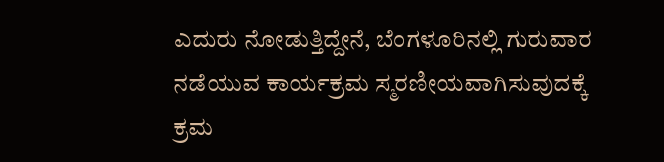ಎದುರು ನೋಡುತ್ತಿದ್ದೇನೆ, ಬೆಂಗಳೂರಿನಲ್ಲಿ ಗುರುವಾರ ನಡೆಯುವ ಕಾರ್ಯಕ್ರಮ ಸ್ಮರಣೀಯವಾಗಿಸುವುದಕ್ಕೆ ಕ್ರಮ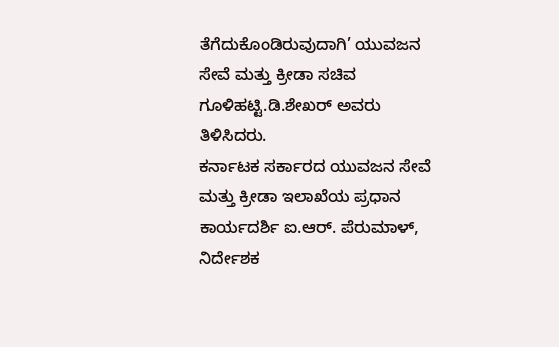ತೆಗೆದುಕೊಂಡಿರುವುದಾಗಿ’ ಯುವಜನ ಸೇವೆ ಮತ್ತು ಕ್ರೀಡಾ ಸಚಿವ ಗೂಳಿಹಟ್ಟಿ.ಡಿ.ಶೇಖರ್ ಅವರು ತಿಳಿಸಿದರು.
ಕರ್ನಾಟಕ ಸರ್ಕಾರದ ಯುವಜನ ಸೇವೆ ಮತ್ತು ಕ್ರೀಡಾ ಇಲಾಖೆಯ ಪ್ರಧಾನ ಕಾರ್ಯದರ್ಶಿ ಐ.ಆರ್. ಪೆರುಮಾಳ್, ನಿರ್ದೇಶಕ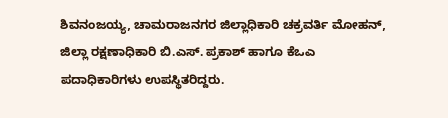ಶಿವನಂಜಯ್ಯ, ಚಾಮರಾಜನಗರ ಜಿಲ್ಲಾಧಿಕಾರಿ ಚಕ್ರವರ್ತಿ ಮೋಹನ್, ಜಿಲ್ಲಾ ರಕ್ಷಣಾಧಿಕಾರಿ ಬಿ.ಎಸ್. ಪ್ರಕಾಶ್ ಹಾಗೂ ಕೆಒಎ ಪದಾಧಿಕಾರಿಗಳು ಉಪಸ್ಥಿತರಿದ್ದರು.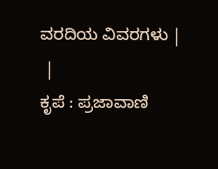ವರದಿಯ ವಿವರಗಳು |
 |
ಕೃಪೆ : ಪ್ರಜಾವಾಣಿ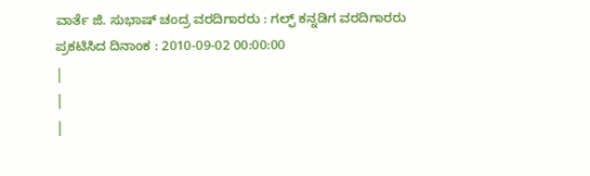ವಾರ್ತೆ ಜಿ. ಸುಭಾಷ್ ಚಂದ್ರ ವರದಿಗಾರರು : ಗಲ್ಫ್ ಕನ್ನಡಿಗ ವರದಿಗಾರರು
ಪ್ರಕಟಿಸಿದ ದಿನಾಂಕ : 2010-09-02 00:00:00
|
|
|